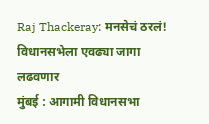Raj Thackeray: मनसेचं ठरलं! विधानसभेला एवढ्या जागा लढवणार
मुंबई : आगामी विधानसभा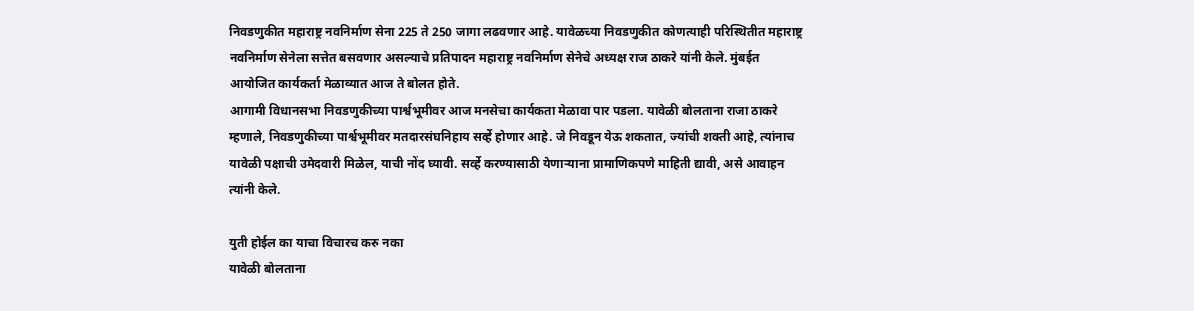निवडणुकीत महाराष्ट्र नवनिर्माण सेना 225 ते 250 जागा लढवणार आहे. यावेळच्या निवडणुकीत कोणत्याही परिस्थितीत महाराष्ट्र नवनिर्माण सेनेला सत्तेत बसवणार असल्याचे प्रतिपादन महाराष्ट्र नवनिर्माण सेनेचे अध्यक्ष राज ठाकरे यांनी केले. मुंबईत आयोजित कार्यकर्ता मेळाव्यात आज ते बोलत होते.
आगामी विधानसभा निवडणुकीच्या पार्श्वभूमीवर आज मनसेचा कार्यकता मेळावा पार पडला. यावेळी बोलताना राजा ठाकरे म्हणाले, निवडणुकीच्या पार्श्वभूमीवर मतदारसंघनिहाय सर्व्हे होणार आहे. जे निवडून येऊ शकतात, ज्यांची शक्ती आहे, त्यांनाच यावेळी पक्षाची उमेदवारी मिळेल, याची नोंद घ्यावी. सर्व्हे करण्यासाठी येणाऱ्याना प्रामाणिकपणे माहिती द्यावी, असे आवाहन त्यांनी केले.

युती होईल का याचा विचारच करु नका
यावेळी बोलताना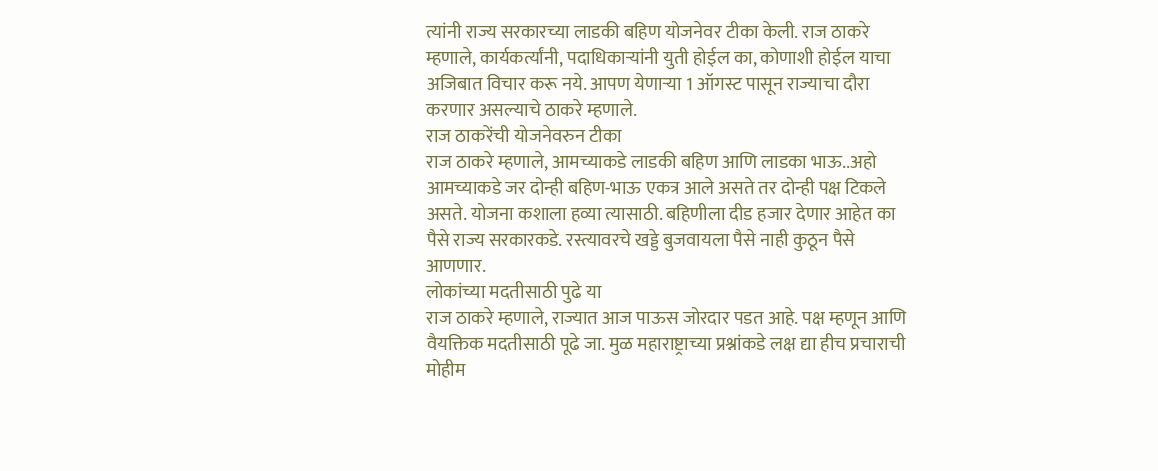त्यांनी राज्य सरकारच्या लाडकी बहिण योजनेवर टीका केली. राज ठाकरे म्हणाले, कार्यकर्त्यांनी, पदाधिकाऱ्यांनी युती होईल का, कोणाशी होईल याचा अजिबात विचार करू नये. आपण येणाऱ्या 1 ऑगस्ट पासून राज्याचा दौरा करणार असल्याचे ठाकरे म्हणाले.
राज ठाकरेंची योजनेवरुन टीका
राज ठाकरे म्हणाले, आमच्याकडे लाडकी बहिण आणि लाडका भाऊ..अहो आमच्याकडे जर दोन्ही बहिण-भाऊ एकत्र आले असते तर दोन्ही पक्ष टिकले असते. योजना कशाला हव्या त्यासाठी. बहिणीला दीड हजार देणार आहेत का पैसे राज्य सरकारकडे. रस्त्यावरचे खड्डे बुजवायला पैसे नाही कुठून पैसे आणणार.
लोकांच्या मदतीसाठी पुढे या
राज ठाकरे म्हणाले, राज्यात आज पाऊस जोरदार पडत आहे. पक्ष म्हणून आणि वैयक्तिक मदतीसाठी पूढे जा. मुळ महाराष्ट्राच्या प्रश्नांकडे लक्ष द्या हीच प्रचाराची मोहीम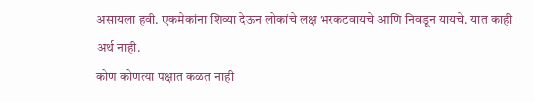असायला हवी. एकमेकांना शिव्या देऊन लोकांचे लक्ष भरकटवायचे आणि निवडून यायचे. यात काही अर्थ नाही.
कोण कोणत्या पक्षात कळत नाही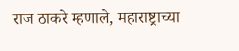राज ठाकरे म्हणाले, महाराष्ट्राच्या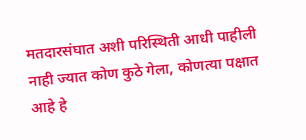मतदारसंघात अशी परिस्थिती आधी पाहीली नाही ज्यात कोण कुठे गेला, कोणत्या पक्षात आहे हे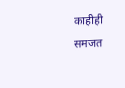काहीही समजत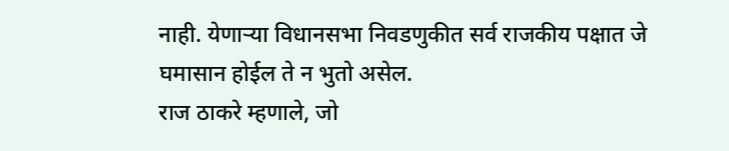नाही. येणाऱ्या विधानसभा निवडणुकीत सर्व राजकीय पक्षात जे घमासान होईल ते न भुतो असेल.
राज ठाकरे म्हणाले, जो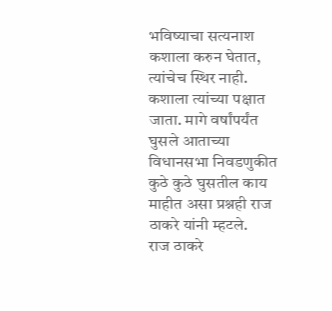भविष्याचा सत्यनाश कशाला करुन घेतात, त्यांचेच स्थिर नाही. कशाला त्यांच्या पक्षात जाता. मागे वर्षांपर्यंत घुसले आताच्या विधानसभा निवडणुकीत कुठे कुठे घुसतील काय माहीत असा प्रश्नही राज ठाकरे यांनी म्हटले.
राज ठाकरे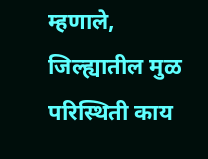म्हणाले, जिल्ह्यातील मुळ परिस्थिती काय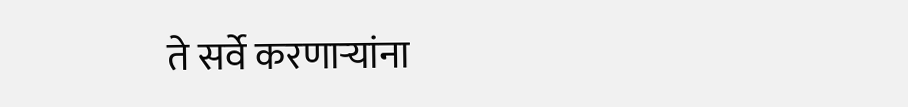ते सर्वे करणाऱ्यांना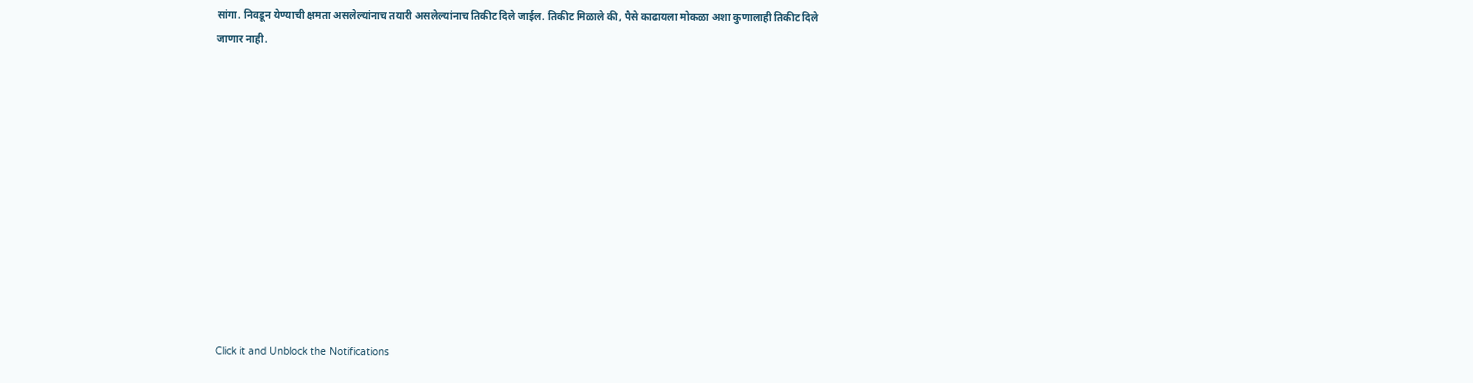सांगा. निवडून येण्याची क्षमता असलेल्यांनाच तयारी असलेल्यांनाच तिकीट दिले जाईल. तिकीट मिळाले की, पैसे काढायला मोकळा अशा कुणालाही तिकीट दिले जाणार नाही.












Click it and Unblock the Notifications